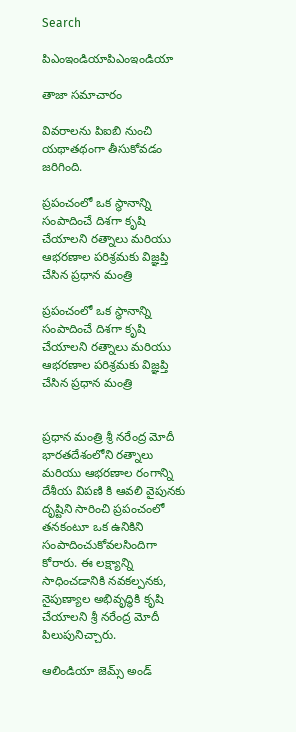Search

పిఎంఇండియాపిఎంఇండియా

తాజా స‌మాచారం

వివరాలను పిఐబి నుంచి యథాతథంగా తీసుకోవడం జరిగింది.

ప్రపంచంలో ఒక స్థానాన్ని సంపాదించే దిశగా కృషి చేయాలని రత్నాలు మరియు ఆభరణాల పరిశ్రమకు విజ్ఞ‌ప్తి చేసిన ప్రధాన మంత్రి

ప్రపంచంలో ఒక స్థానాన్ని సంపాదించే దిశగా కృషి చేయాలని రత్నాలు మరియు ఆభరణాల పరిశ్రమకు విజ్ఞ‌ప్తి చేసిన ప్రధాన మంత్రి


ప్ర‌ధాన మంత్రి శ్రీ న‌రేంద్ర మోదీ భారతదేశంలోని రత్నాలు మరియు ఆభరణాల రంగాన్ని దేశీయ విపణి కి ఆవలి వైపునకు దృష్టిని సారించి ప్రపంచంలో తనకంటూ ఒక ఉనికిని సంపాదించుకోవలసిందిగా కోరారు. ఈ లక్ష్యాన్ని సాధించడానికి నవకల్పనకు, నైపుణ్యాల అభివృద్ధికి కృషి చేయాలని శ్రీ నరేంద్ర మోదీ పిలుపునిచ్చారు.

ఆలిండియా జెమ్స్ అండ్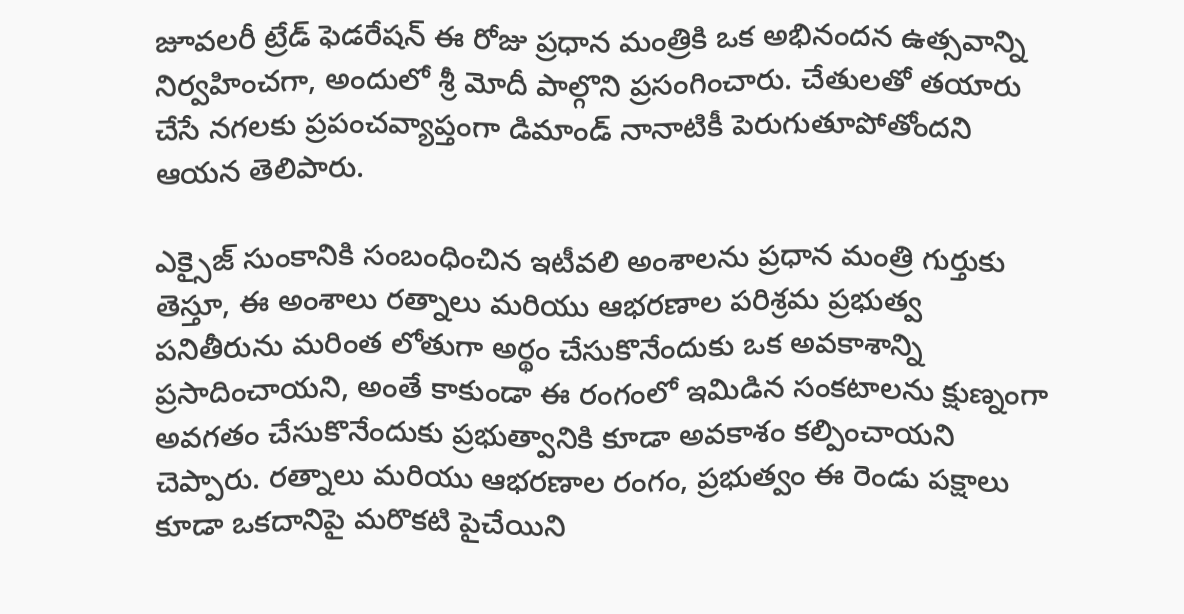జూవలరీ ట్రేడ్ ఫెడరేషన్ ఈ రోజు ప్రధాన మంత్రికి ఒక అభినందన ఉత్సవాన్ని నిర్వహించగా, అందులో శ్రీ మోదీ పాల్గొని ప్రసంగించారు. చేతులతో తయారు చేసే నగలకు ప్రపంచవ్యాప్తంగా డిమాండ్ నానాటికీ పెరుగుతూపోతోందని ఆయన తెలిపారు.

ఎక్సైజ్ సుంకానికి సంబంధించిన ఇటీవలి అంశాలను ప్రధాన మంత్రి గుర్తుకు తెస్తూ, ఈ అంశాలు రత్నాలు మరియు ఆభరణాల పరిశ్రమ ప్రభుత్వ పనితీరును మరింత లోతుగా అర్థం చేసుకొనేందుకు ఒక అవకాశాన్ని ప్రసాదించాయని, అంతే కాకుండా ఈ రంగంలో ఇమిడిన సంకటాలను క్షుణ్నంగా అవగతం చేసుకొనేందుకు ప్రభుత్వానికి కూడా అవకాశం కల్పించాయని చెప్పారు. రత్నాలు మరియు ఆభరణాల రంగం, ప్రభుత్వం ఈ రెండు పక్షాలు కూడా ఒకదానిపై మరొకటి పైచేయిని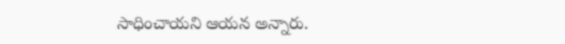సాధించాయని ఆయన అన్నారు.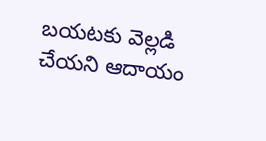బయటకు వెల్లడి చేయని ఆదాయం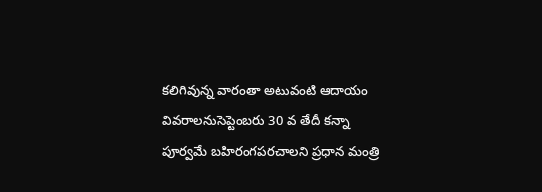కలిగివున్న వారంతా అటువంటి ఆదాయం వివరాలనుసెప్టెంబరు 30 వ తేదీ కన్నా పూర్వమే బహిరంగపరచాలని ప్రధాన మంత్రి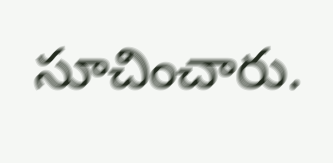సూచించారు.